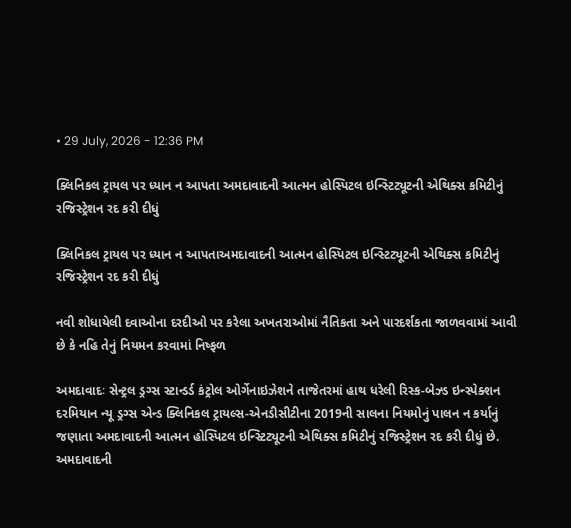• 29 July, 2026 - 12:36 PM

ક્લિનિકલ ટ્રાયલ પર ધ્યાન ન આપતા અમદાવાદની આત્મન હોસ્પિટલ ઇન્સ્ટિટ્યૂટની એથિક્સ કમિટીનું રજિસ્ટ્રેશન રદ કરી દીધું

ક્લિનિકલ ટ્રાયલ પર ધ્યાન ન આપતાઅમદાવાદની આત્મન હોસ્પિટલ ઇન્સ્ટિટ્યૂટની એથિક્સ કમિટીનું રજિસ્ટ્રેશન રદ કરી દીધું

નવી શોધાયેલી દવાઓના દરદીઓ પર કરેલા અખતરાઓમાં નૈતિકતા અને પારદર્શકતા જાળવવામાં આવી છે કે નહિ તેનું નિયમન કરવામાં નિષ્ફળ

અમદાવાદઃ સેન્ટ્રલ ડ્રગ્સ સ્ટાન્ડર્ડ કંટ્રોલ ઓર્ગેનાઇઝેશને તાજેતરમાં હાથ ધરેલી રિસ્ક-બેઝ્ડ ઇન્સ્પેક્શન દરમિયાન ન્યૂ ડ્રગ્સ એન્ડ ક્લિનિકલ ટ્રાયલ્સ-એનડીસીટીના 2019ની સાલના નિયમોનું પાલન ન કર્યાનું જણાતા અમદાવાદની આત્મન હોસ્પિટલ ઇન્સ્ટિટ્યૂટની એથિક્સ કમિટીનું રજિસ્ટ્રેશન રદ કરી દીધું છે. અમદાવાદની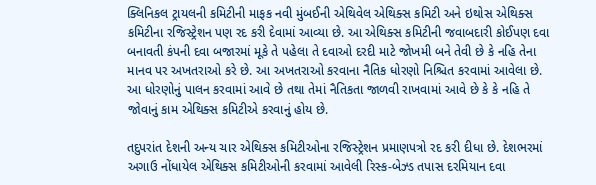ક્લિનિકલ ટ્રાયલની કમિટીની માફક નવી મુંબઈની એથિવેલ એથિક્સ કમિટી અને ઇથોસ એથિક્સ કમિટીના રજિસ્ટ્રેશન પણ રદ કરી દેવામાં આવ્યા છે. આ એથિક્સ કમિટીની જવાબદારી કોઈપણ દવા બનાવતી કંપની દવા બજારમાં મૂકે તે પહેલા તે દવાઓ દરદી માટે જોખમી બને તેવી છે કે નહિ તેના માનવ પર અખતરાઓ કરે છે. આ અખતરાઓ કરવાના નૈતિક ધોરણો નિશ્ચિત કરવામાં આવેલા છે. આ ધોરણોનું પાલન કરવામાં આવે છે તથા તેમાં નૈતિકતા જાળવી રાખવામાં આવે છે કે કે નહિ તે જોવાનું કામ એથિક્સ કમિટીએ કરવાનું હોય છે.

તદુપરાંત દેશની અન્ય ચાર એથિક્સ કમિટીઓના રજિસ્ટ્રેશન પ્રમાણપત્રો રદ કરી દીધા છે. દેશભરમાં અગાઉ નોંધાયેલ એથિક્સ કમિટીઓની કરવામાં આવેલી રિસ્ક-બેઝ્ડ તપાસ દરમિયાન દવા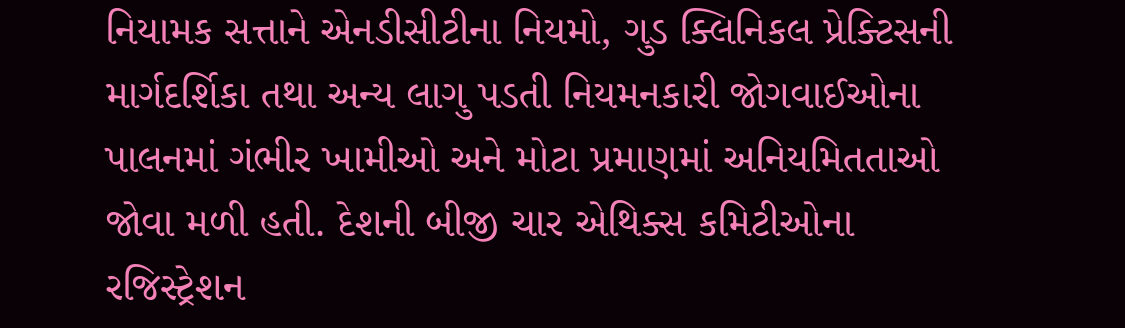નિયામક સત્તાને એનડીસીટીના નિયમો, ગુડ ક્લિનિકલ પ્રેક્ટિસની માર્ગદર્શિકા તથા અન્ય લાગુ પડતી નિયમનકારી જોગવાઈઓના પાલનમાં ગંભીર ખામીઓ અને મોટા પ્રમાણમાં અનિયમિતતાઓ જોવા મળી હતી. દેશની બીજી ચાર એથિક્સ કમિટીઓના રજિસ્ટ્રેશન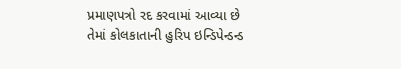પ્રમાણપત્રો રદ કરવામાં આવ્યા છે તેમાં કોલકાતાની હુરિપ ઇન્ડિપેન્ડન્ડ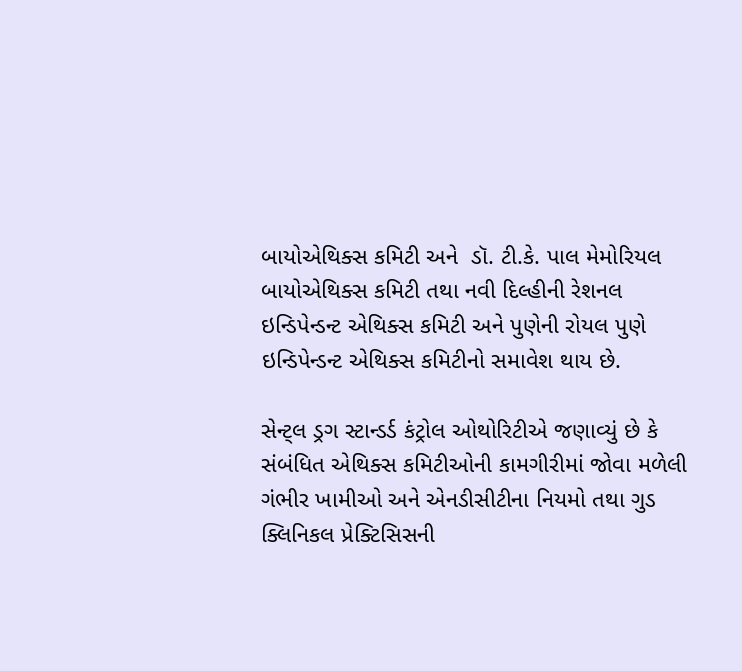બાયોએથિક્સ કમિટી અને  ડૉ. ટી.કે. પાલ મેમોરિયલ બાયોએથિક્સ કમિટી તથા નવી દિલ્હીની રેશનલ ઇન્ડિપેન્ડન્ટ એથિક્સ કમિટી અને પુણેની રોયલ પુણે ઇન્ડિપેન્ડન્ટ એથિક્સ કમિટીનો સમાવેશ થાય છે.

સેન્ટ્લ ડ્રગ સ્ટાન્ડર્ડ કંટ્રોલ ઓથોરિટીએ જણાવ્યું છે કે સંબંધિત એથિક્સ કમિટીઓની કામગીરીમાં જોવા મળેલી ગંભીર ખામીઓ અને એનડીસીટીના નિયમો તથા ગુડ ક્લિનિકલ પ્રેક્ટિસિસની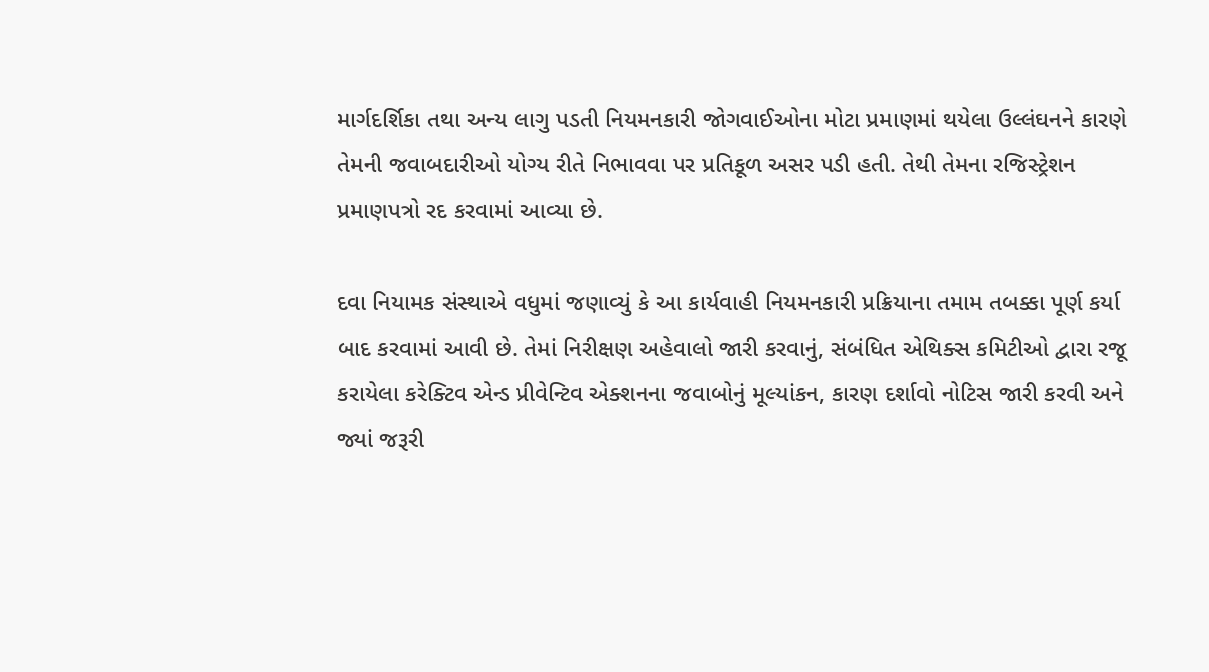માર્ગદર્શિકા તથા અન્ય લાગુ પડતી નિયમનકારી જોગવાઈઓના મોટા પ્રમાણમાં થયેલા ઉલ્લંઘનને કારણે તેમની જવાબદારીઓ યોગ્ય રીતે નિભાવવા પર પ્રતિકૂળ અસર પડી હતી. તેથી તેમના રજિસ્ટ્રેશન પ્રમાણપત્રો રદ કરવામાં આવ્યા છે.

દવા નિયામક સંસ્થાએ વધુમાં જણાવ્યું કે આ કાર્યવાહી નિયમનકારી પ્રક્રિયાના તમામ તબક્કા પૂર્ણ કર્યા બાદ કરવામાં આવી છે. તેમાં નિરીક્ષણ અહેવાલો જારી કરવાનું, સંબંધિત એથિક્સ કમિટીઓ દ્વારા રજૂ કરાયેલા કરેક્ટિવ એન્ડ પ્રીવેન્ટિવ એક્શનના જવાબોનું મૂલ્યાંકન, કારણ દર્શાવો નોટિસ જારી કરવી અને જ્યાં જરૂરી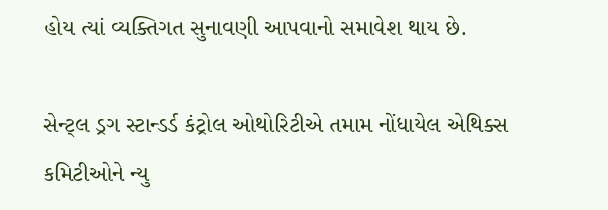હોય ત્યાં વ્યક્તિગત સુનાવણી આપવાનો સમાવેશ થાય છે.

સેન્ટ્લ ડ્રગ સ્ટાન્ડર્ડ કંટ્રોલ ઓથોરિટીએ તમામ નોંધાયેલ એથિક્સ કમિટીઓને ન્યુ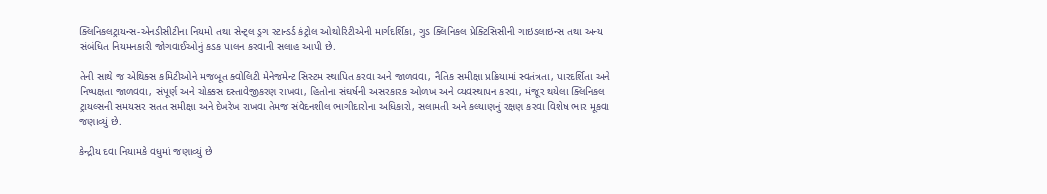ક્લિનિકલટ્રાયન્સ-એનડીસીટીના નિયમો તથા સેન્ટ્લ ડ્રગ સ્ટાન્ડર્ડ કંટ્રોલ ઓથોરિટીએની માર્ગદર્શિકા, ગુડ ક્લિનિકલ પ્રેક્ટિસિસીની ગાઇડલાઇન્સ તથા અન્ય સંબંધિત નિયમનકારી જોગવાઈઓનું કડક પાલન કરવાની સલાહ આપી છે.

તેની સાથે જ એથિક્સ કમિટીઓને મજબૂત ક્વોલિટી મેનેજમેન્ટ સિસ્ટમ સ્થાપિત કરવા અને જાળવવા, નૈતિક સમીક્ષા પ્રક્રિયામાં સ્વતંત્રતા, પારદર્શિતા અને નિષ્પક્ષતા જાળવવા, સંપૂર્ણ અને ચોક્કસ દસ્તાવેજીકરણ રાખવા, હિતોના સંઘર્ષની અસરકારક ઓળખ અને વ્યવસ્થાપન કરવા, મંજૂર થયેલા ક્લિનિકલ ટ્રાયલ્સની સમયસર સતત સમીક્ષા અને દેખરેખ રાખવા તેમજ સંવેદનશીલ ભાગીદારોના અધિકારો, સલામતી અને કલ્યાણનું રક્ષણ કરવા વિશેષ ભાર મૂકવા જણાવ્યું છે.

કેન્દ્રીય દવા નિયામકે વધુમાં જણાવ્યું છે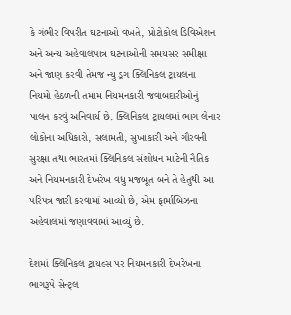કે ગંભીર વિપરીત ઘટનાઓ વખતે, પ્રોટોકોલ ડિવિએશન અને અન્ય અહેવાલપાત્ર ઘટનાઓની સમયસર સમીક્ષા અને જાણ કરવી તેમજ ન્યુ ડ્રગ ક્લિનિકલ ટ્રાયલના નિયમો હેઠળની તમામ નિયમનકારી જવાબદારીઓનું પાલન કરવું અનિવાર્ય છે. ક્લિનિકલ ટ્રાયલમાં ભાગ લેનાર લોકોના અધિકારો, સલામતી, સુખાકારી અને ગૌરવની સુરક્ષા તથા ભારતમાં ક્લિનિકલ સંશોધન માટેની નૈતિક અને નિયમનકારી દેખરેખ વધુ મજબૂત બને તે હેતુથી આ પરિપત્ર જારી કરવામાં આવ્યો છે, એમ ફાર્માબિઝના અહેવાલમાં જણાવવામાં આવ્યું છે.

દેશમાં ક્લિનિકલ ટ્રાયલ્સ પર નિયમનકારી દેખરેખના ભાગરૂપે સેન્ટ્લ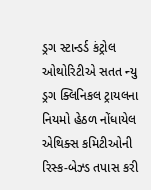ડ્રગ સ્ટાન્ડર્ડ કંટ્રોલ ઓથોરિટીએ સતત ન્યુ ડ્રગ ક્લિનિકલ ટ્રાયલના નિયમો હેઠળ નોંધાયેલ એથિક્સ કમિટીઓની રિસ્ક-બેઝ્ડ તપાસ કરી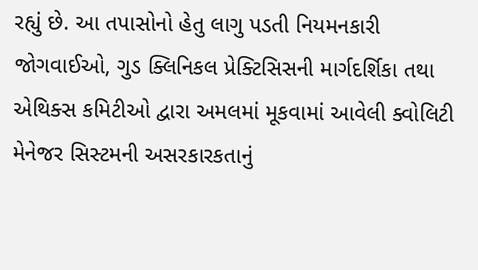રહ્યું છે. આ તપાસોનો હેતુ લાગુ પડતી નિયમનકારી જોગવાઈઓ, ગુડ ક્લિનિકલ પ્રેક્ટિસિસની માર્ગદર્શિકા તથા એથિક્સ કમિટીઓ દ્વારા અમલમાં મૂકવામાં આવેલી ક્વોલિટી મેનેજર સિસ્ટમની અસરકારકતાનું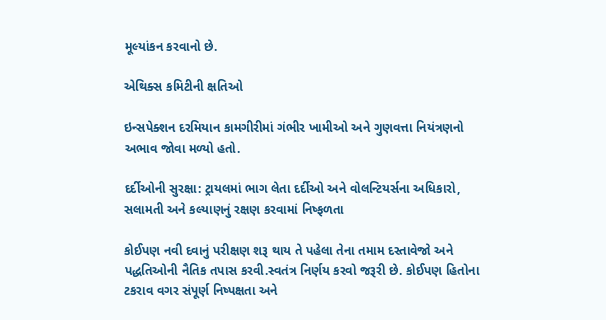મૂલ્યાંકન કરવાનો છે.

એથિક્સ કમિટીની ક્ષતિઓ

ઇન્સપેક્શન દરમિયાન કામગીરીમાં ગંભીર ખામીઓ અને ગુણવત્તા નિયંત્રણનો અભાવ જોવા મળ્યો હતો.

દર્દીઓની સુરક્ષા: ટ્રાયલમાં ભાગ લેતા દર્દીઓ અને વોલન્ટિયર્સના અધિકારો, સલામતી અને કલ્યાણનું રક્ષણ કરવામાં નિષ્ફળતા

કોઈપણ નવી દવાનું પરીક્ષણ શરૂ થાય તે પહેલા તેના તમામ દસ્તાવેજો અને પદ્ધતિઓની નૈતિક તપાસ કરવી.સ્વતંત્ર નિર્ણય કરવો જરૂરી છે. કોઈપણ હિતોના ટકરાવ વગર સંપૂર્ણ નિષ્પક્ષતા અને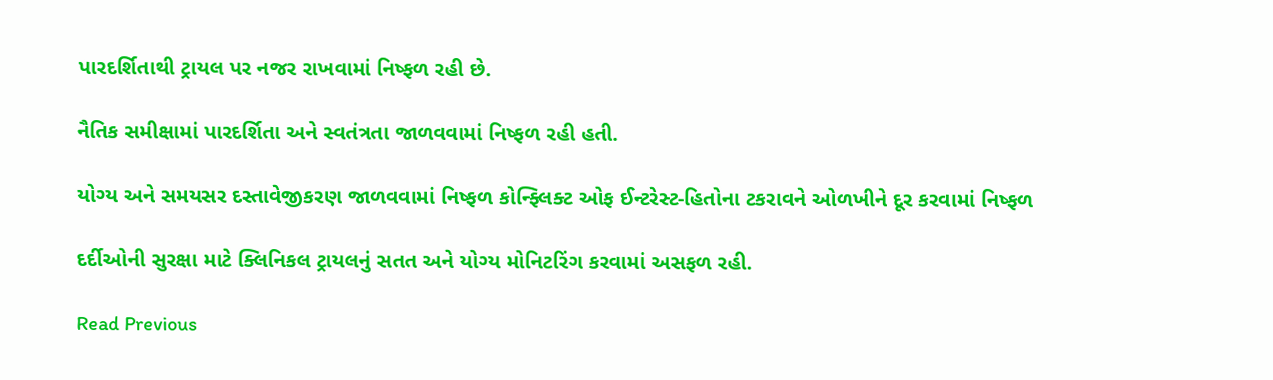પારદર્શિતાથી ટ્રાયલ પર નજર રાખવામાં નિષ્ફળ રહી છે.

નૈતિક સમીક્ષામાં પારદર્શિતા અને સ્વતંત્રતા જાળવવામાં નિષ્ફળ રહી હતી.

યોગ્ય અને સમયસર દસ્તાવેજીકરણ જાળવવામાં નિષ્ફળ કોન્ફ્લિક્ટ ઓફ ઈન્ટરેસ્ટ-હિતોના ટકરાવને ઓળખીને દૂર કરવામાં નિષ્ફળ

દર્દીઓની સુરક્ષા માટે ક્લિનિકલ ટ્રાયલનું સતત અને યોગ્ય મોનિટરિંગ કરવામાં અસફળ રહી.

Read Previous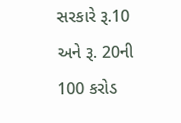સરકારે રૂ.10 અને રૂ. 20ની 100 કરોડ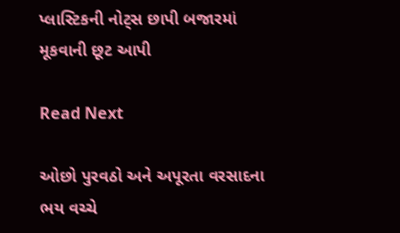પ્લાસ્ટિકની નોટ્સ છાપી બજારમાં મૂકવાની છૂટ આપી

Read Next

ઓછો પુરવઠો અને અપૂરતા વરસાદના ભય વચ્ચે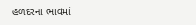હળદરના ભાવમાં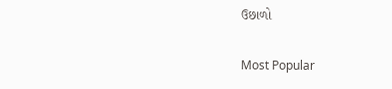ઉછાળો

Most Popular